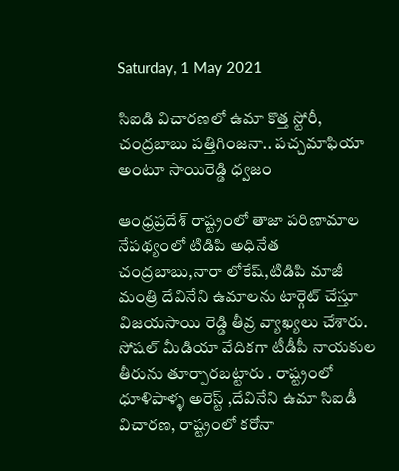Saturday, 1 May 2021

సిఐడి విచారణలో ఉమా కొత్త స్టోరీ, చంద్రబాబు పత్తిగింజనా.. పచ్చమాఫియా అంటూ సాయిరెడ్డి ధ్వజం

ఆంధ్రప్రదేశ్ రాష్ట్రంలో తాజా పరిణామాల నేపథ్యంలో టిడిపి అధినేత చంద్రబాబు,నారా లోకేష్,టిడిపి మాజీ మంత్రి దేవినేని ఉమాలను టార్గెట్ చేస్తూ విజయసాయి రెడ్డి తీవ్ర వ్యాఖ్యలు చేశారు. సోషల్ మీడియా వేదికగా టీడీపీ నాయకుల తీరును తూర్పారబట్టారు . రాష్ట్రంలో ధూళిపాళ్ళ అరెస్ట్ ,దేవినేని ఉమా సిఐడీ విచారణ, రాష్ట్రంలో కరోనా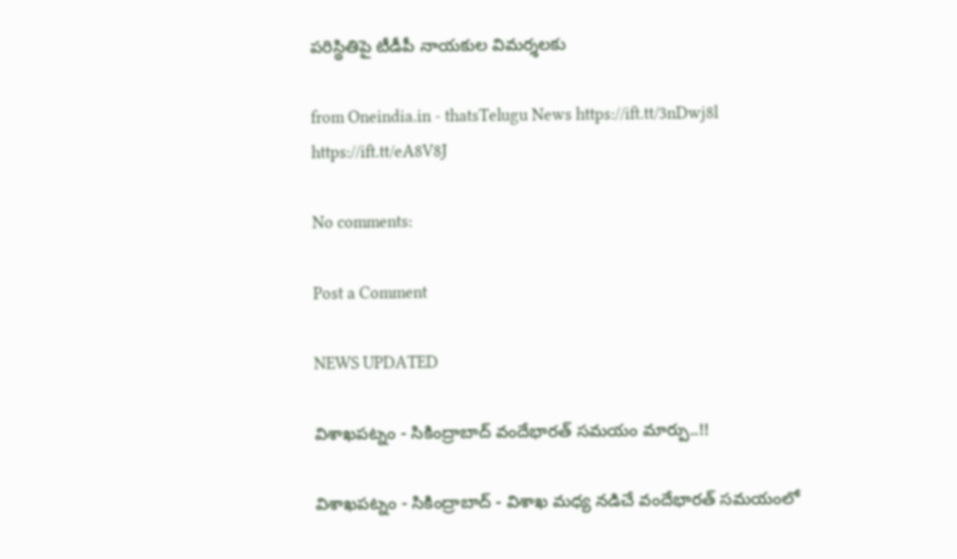పరిస్థితిపై టీడీపీ నాయకుల విమర్శలకు

from Oneindia.in - thatsTelugu News https://ift.tt/3nDwj8l
https://ift.tt/eA8V8J

No comments:

Post a Comment

NEWS UPDATED

విశాఖపట్నం - సికింద్రాబాద్ వందేభారత్ సమయం మార్పు..!!

విశాఖపట్నం - సికింద్రాబాద్ - విశాఖ మధ్య నడిచే వందేభారత్ సమయంలో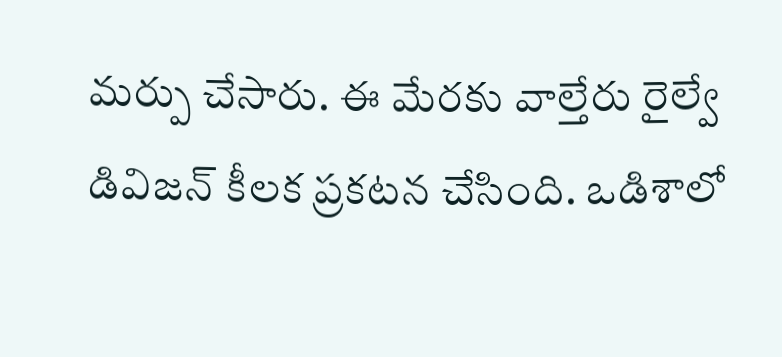మర్పు చేసారు. ఈ మేరకు వాల్తేరు రైల్వే డివిజన్ కీలక ప్రకటన చేసింది. ఒడిశాలో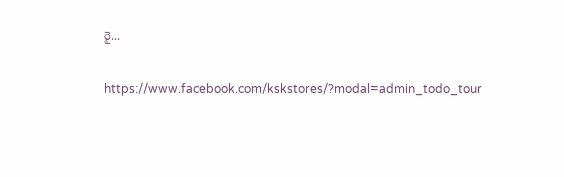రై...

https://www.facebook.com/kskstores/?modal=admin_todo_tour